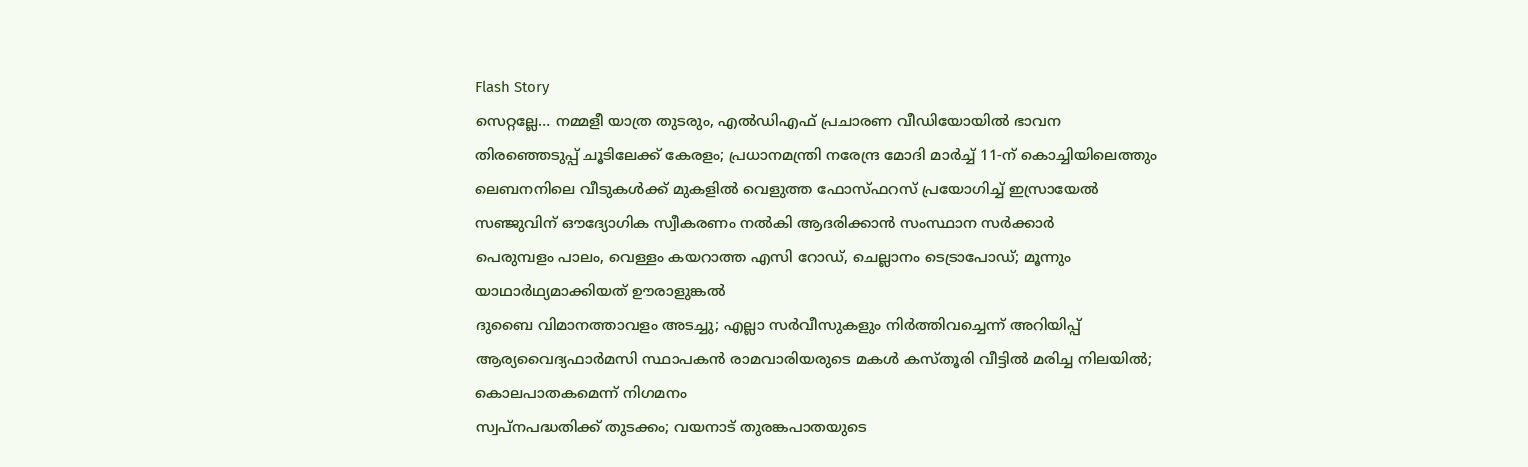Flash Story
സെറ്റല്ലേ… നമ്മളീ യാത്ര തുടരും, എൽഡിഎഫ് പ്രചാരണ വീഡിയോയിൽ ഭാവന
തിരഞ്ഞെടുപ്പ് ചൂടിലേക്ക് കേരളം; പ്രധാനമന്ത്രി നരേന്ദ്ര മോദി മാർച്ച് 11-ന് കൊച്ചിയിലെത്തും
ലെബനനിലെ വീടുകൾക്ക് മുകളിൽ വെളുത്ത ഫോസ്ഫറസ് പ്രയോഗിച്ച് ഇസ്രായേൽ
സഞ്ജുവിന് ഔദ്യോഗിക സ്വീകരണം നൽകി ആദരിക്കാൻ സംസ്ഥാന സർക്കാർ
പെരുമ്പളം പാലം, വെള്ളം കയറാത്ത എസി റോഡ്, ചെല്ലാനം ടെട്രാപോഡ്; മൂന്നും യാഥാര്‍ഥ്യമാക്കിയത് ഊരാളുങ്കൽ
ദുബൈ വിമാനത്താവളം അടച്ചു; എല്ലാ സര്‍വീസുകളും നിർത്തിവച്ചെന്ന് അറിയിപ്പ്
ആര്യവൈദ്യഫാർമസി സ്ഥാപകൻ രാമവാരിയരുടെ മകൾ കസ്തൂരി വീട്ടിൽ മരിച്ച നിലയിൽ; കൊലപാതകമെന്ന് നിഗമനം
സ്വപ്നപദ്ധതിക്ക് തുടക്കം; വയനാട് തുരങ്കപാതയുടെ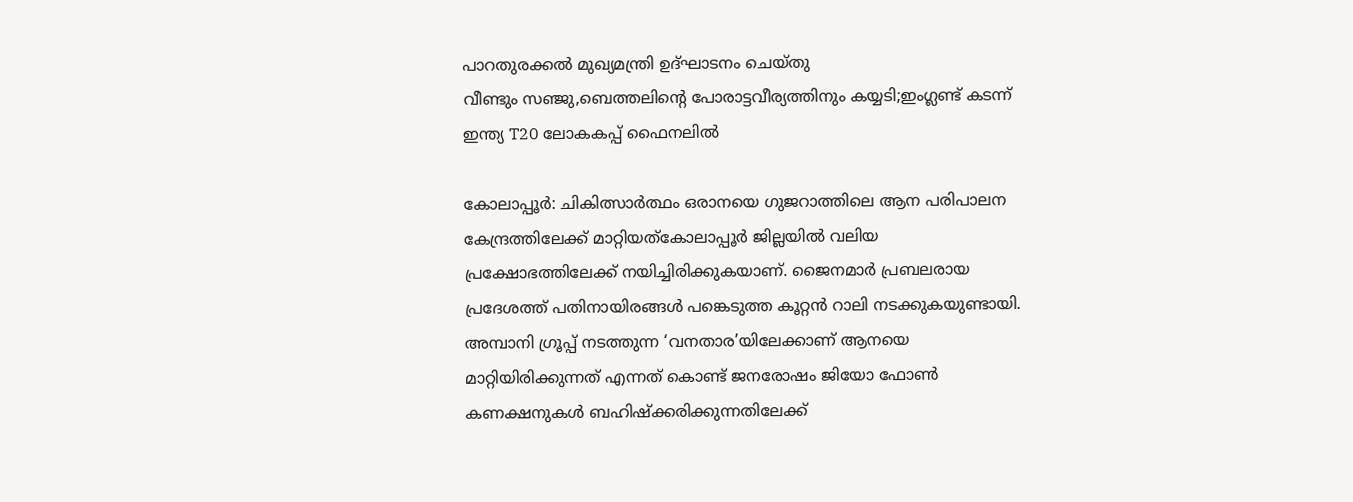പാറതുരക്കൽ മുഖ്യമന്ത്രി ഉദ്‌ഘാടനം ചെയ്തു
വീണ്ടും സഞ്ജു,ബെത്തലിൻ്റെ പോരാട്ടവീര്യത്തിനും കയ്യടി;ഇംഗ്ലണ്ട് കടന്ന് ഇന്ത്യ T20 ലോകകപ്പ് ഫൈനലിൽ

കോലാപ്പൂർ: ചികിത്സാർത്ഥം ഒരാനയെ ഗുജറാത്തിലെ ആന പരിപാലന കേന്ദ്രത്തിലേക്ക് മാറ്റിയത്കോലാപ്പൂർ ജില്ലയിൽ വലിയ പ്രക്ഷോഭത്തിലേക്ക് നയിച്ചിരിക്കുകയാണ്. ജൈനമാർ പ്രബലരായ പ്രദേശത്ത് പതിനായിരങ്ങൾ പങ്കെടുത്ത കൂറ്റൻ റാലി നടക്കുകയുണ്ടായി. അമ്പാനി ഗ്രൂപ്പ് നടത്തുന്ന ‘വനതാര’യിലേക്കാണ് ആനയെ മാറ്റിയിരിക്കുന്നത് എന്നത് കൊണ്ട് ജനരോഷം ജിയോ ഫോൺ കണക്ഷനുകൾ ബഹിഷ്ക്കരിക്കുന്നതിലേക്ക്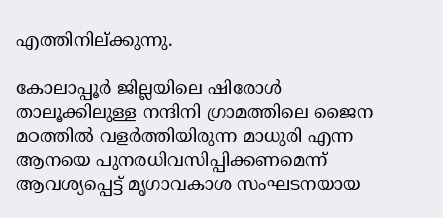എത്തിനില്ക്കുന്നു.

കോലാപ്പൂർ ജില്ലയിലെ ഷിരോൾ താലൂക്കിലുള്ള നന്ദിനി ഗ്രാമത്തിലെ ജൈന മഠത്തിൽ വളർത്തിയിരുന്ന മാധുരി എന്ന ആനയെ പുനരധിവസിപ്പിക്കണമെന്ന് ആവശ്യപ്പെട്ട് മൃഗാവകാശ സംഘടനയായ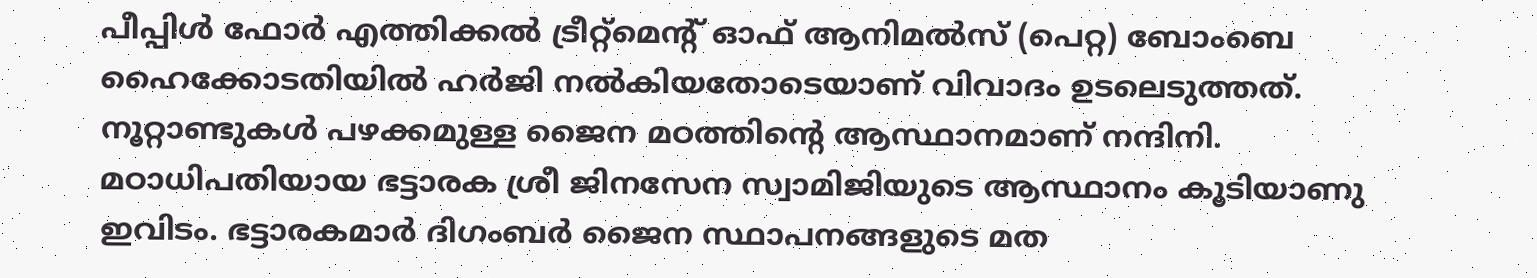പീപ്പിൾ ഫോർ എത്തിക്കൽ ട്രീറ്റ്‌മെൻ്റ് ഓഫ് ആനിമൽസ് (പെറ്റ) ബോംബെ ഹൈക്കോടതിയിൽ ഹർജി നൽകിയതോടെയാണ് വിവാദം ഉടലെടുത്തത്. നൂറ്റാണ്ടുകൾ പഴക്കമുള്ള ജൈന മഠത്തിൻ്റെ ആസ്ഥാനമാണ് നന്ദിനി. മഠാധിപതിയായ ഭട്ടാരക ശ്രീ ജിനസേന സ്വാമിജിയുടെ ആസ്ഥാനം കൂടിയാണു ഇവിടം. ഭട്ടാരകമാർ ദിഗംബർ ജൈന സ്ഥാപനങ്ങളുടെ മത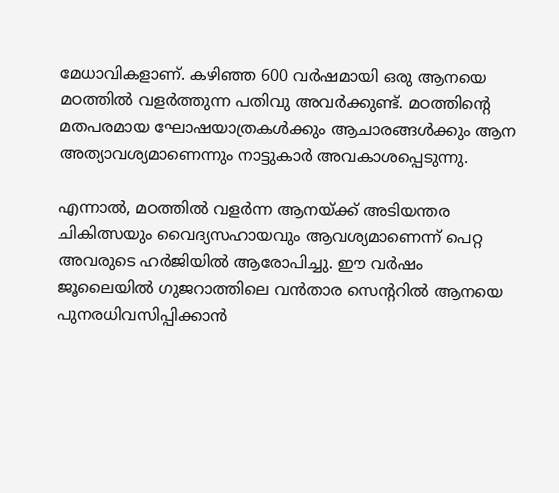മേധാവികളാണ്. കഴിഞ്ഞ 600 വർഷമായി ഒരു ആനയെ മഠത്തിൽ വളർത്തുന്ന പതിവു അവർക്കുണ്ട്. മഠത്തിൻ്റെ മതപരമായ ഘോഷയാത്രകൾക്കും ആചാരങ്ങൾക്കും ആന അത്യാവശ്യമാണെന്നും നാട്ടുകാർ അവകാശപ്പെടുന്നു.

എന്നാൽ, മഠത്തിൽ വളർന്ന ആനയ്ക്ക് അടിയന്തര ചികിത്സയും വൈദ്യസഹായവും ആവശ്യമാണെന്ന് പെറ്റ അവരുടെ ഹർജിയിൽ ആരോപിച്ചു. ഈ വർഷം ജൂലൈയിൽ ഗുജറാത്തിലെ വൻതാര സെൻ്ററിൽ ആനയെ പുനരധിവസിപ്പിക്കാൻ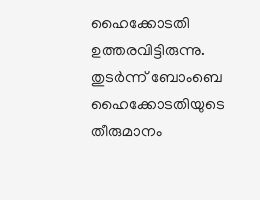ഹൈക്കോടതി ഉത്തരവിട്ടിരുന്നു. തുടർന്ന് ബോംബെ ഹൈക്കോടതിയുടെ തീരുമാനം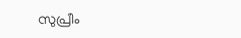സുപ്രീം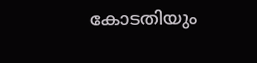കോടതിയും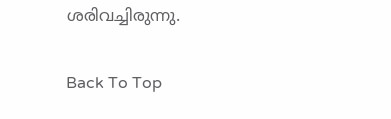ശരിവച്ചിരുന്നു.

Back To Top